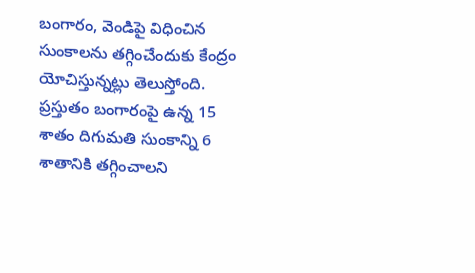బంగారం, వెండిపై విధించిన సుంకాలను తగ్గించేందుకు కేంద్రం యోచిస్తున్నట్లు తెలుస్తోంది. ప్రస్తుతం బంగారంపై ఉన్న 15 శాతం దిగుమతి సుంకాన్ని 6 శాతానికి తగ్గించాలని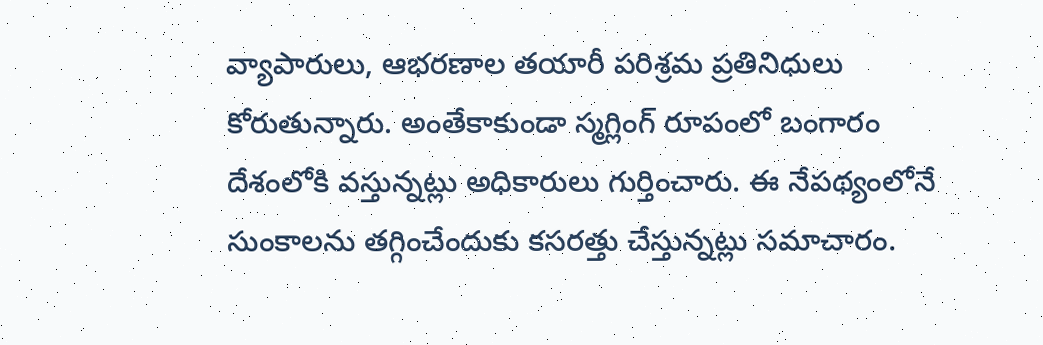వ్యాపారులు, ఆభరణాల తయారీ పరిశ్రమ ప్రతినిధులు కోరుతున్నారు. అంతేకాకుండా స్మగ్లింగ్ రూపంలో బంగారం దేశంలోకి వస్తున్నట్లు అధికారులు గుర్తించారు. ఈ నేపథ్యంలోనే సుంకాలను తగ్గించేందుకు కసరత్తు చేస్తున్నట్లు సమాచారం.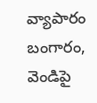వ్యాపారం
బంగారం, వెండిపై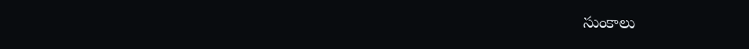సుంకాలు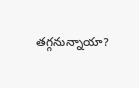తగ్గనున్నాయా?